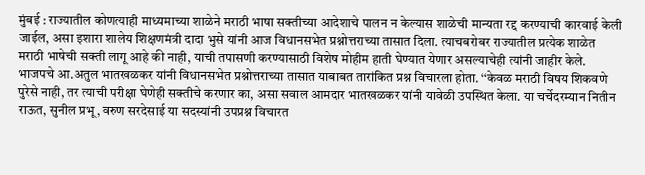मुंबई : राज्यातील कोणत्याही माध्यमाच्या शाळेने मराठी भाषा सक्तीच्या आदेशाचे पालन न केल्यास शाळेची मान्यता रद्द करण्याची कारवाई केली जाईल, असा इशारा शालेय शिक्षणमंत्री दादा भुसे यांनी आज विधानसभेत प्रश्नोत्तराच्या तासात दिला. त्याचबरोबर राज्यातील प्रत्येक शाळेत मराठी भाषेची सक्ती लागू आहे की नाही, याची तपासणी करण्यासाठी विशेष मोहीम हाती घेण्यात येणार असल्याचेही त्यांनी जाहीर केले.
भाजपचे आ.अतुल भातखळकर यांनी विधानसभेत प्रश्नोत्तराच्या तासात याबाबत तारांकित प्रश्न विचारला होता. ‘‘केवळ मराठी विषय शिकवणे पुरेसे नाही, तर त्याची परीक्षा घेणेही सक्तीचे करणार का, असा सवाल आमदार भातखळकर यांनी यावेळी उपस्थित केला. या चर्चेदरम्यान नितीन राऊत, सुनील प्रभू, वरुण सरदेसाई या सदस्यांनी उपप्रश्न विचारत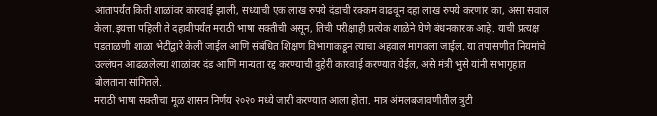आतापर्यंत किती शाळांवर कारवाई झाली, सध्याची एक लाख रुपये दंडाची रक्कम वाढवून दहा लाख रुपये करणार का, असा सवाल केला.इयत्ता पहिली ते दहावीपर्यंत मराठी भाषा सक्तीची असून, तिची परीक्षाही प्रत्येक शाळेने घेणे बंधनकारक आहे. याची प्रत्यक्ष पडताळणी शाळा भेटींद्वारे केली जाईल आणि संबंधित शिक्षण विभागाकडून त्याचा अहवाल मागवला जाईल. या तपासणीत नियमांचे उल्लंघन आढळलेल्या शाळांवर दंड आणि मान्यता रद्द करण्याची दुहेरी कारवाई करण्यात येईल, असे मंत्री भुसे यांनी सभागृहात बोलताना सांगितले.
मराठी भाषा सक्तीचा मूळ शासन निर्णय २०२० मध्ये जारी करण्यात आला होता. मात्र अंमलबजावणीतील त्रुटी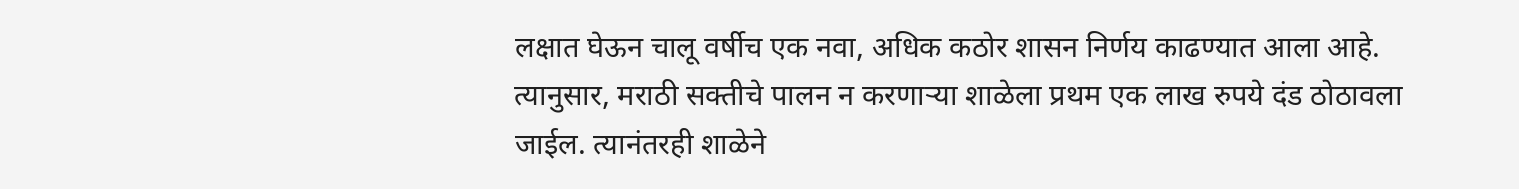लक्षात घेऊन चालू वर्षीच एक नवा, अधिक कठोर शासन निर्णय काढण्यात आला आहे. त्यानुसार, मराठी सक्तीचे पालन न करणाऱ्या शाळेला प्रथम एक लाख रुपये दंड ठोठावला जाईल. त्यानंतरही शाळेने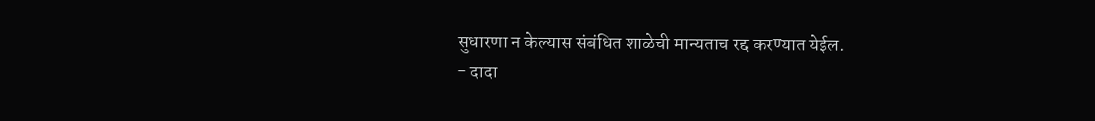सुधारणा न केल्यास संबंधित शाळेची मान्यताच रद्द करण्यात येईल.
- दादा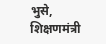भुसे, शिक्षणमंत्री